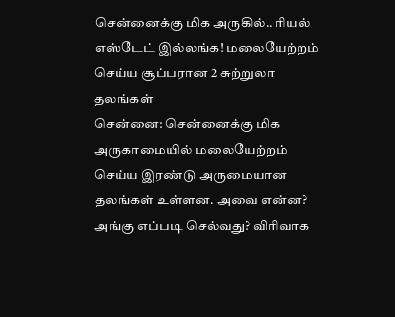சென்னைக்கு மிக அருகில்.. ரியல் எஸ்டேட் இல்லங்க! மலையேற்றம் செய்ய சூப்பரான 2 சுற்றுலா தலங்கள்
சென்னை: சென்னைக்கு மிக அருகாமையில் மலையேற்றம் செய்ய இரண்டு அருமையான தலங்கள் உள்ளன. அவை என்ன? அங்கு எப்படி செல்வது? விரிவாக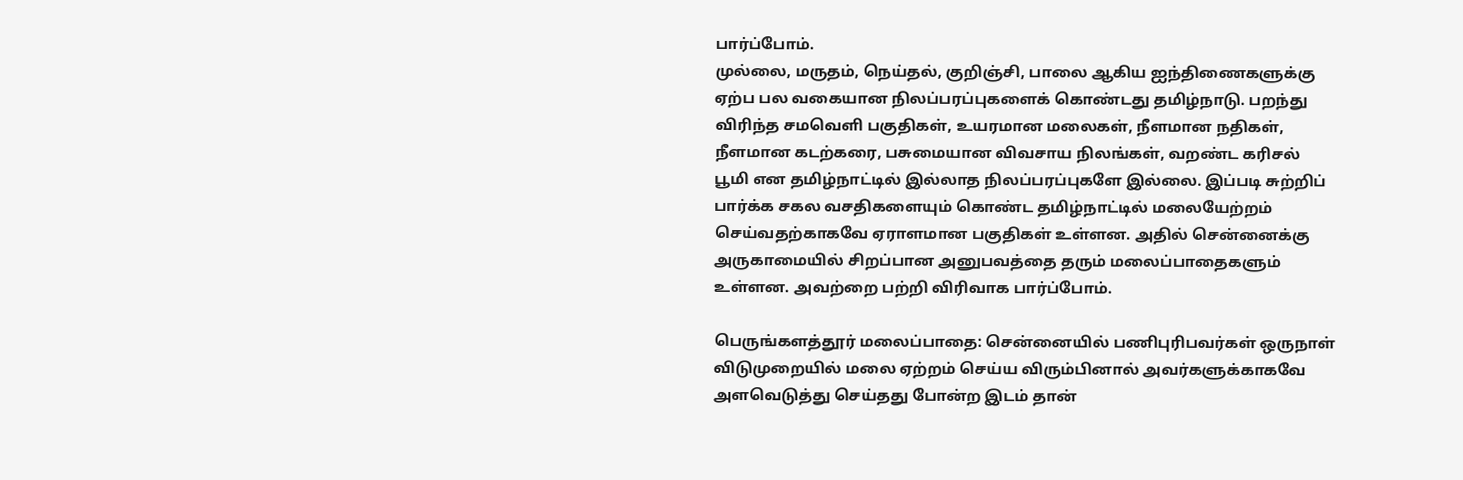பார்ப்போம்.
முல்லை, மருதம், நெய்தல், குறிஞ்சி, பாலை ஆகிய ஐந்திணைகளுக்கு ஏற்ப பல வகையான நிலப்பரப்புகளைக் கொண்டது தமிழ்நாடு. பறந்து விரிந்த சமவெளி பகுதிகள், உயரமான மலைகள், நீளமான நதிகள், நீளமான கடற்கரை, பசுமையான விவசாய நிலங்கள், வறண்ட கரிசல் பூமி என தமிழ்நாட்டில் இல்லாத நிலப்பரப்புகளே இல்லை. இப்படி சுற்றிப் பார்க்க சகல வசதிகளையும் கொண்ட தமிழ்நாட்டில் மலையேற்றம் செய்வதற்காகவே ஏராளமான பகுதிகள் உள்ளன. அதில் சென்னைக்கு அருகாமையில் சிறப்பான அனுபவத்தை தரும் மலைப்பாதைகளும் உள்ளன. அவற்றை பற்றி விரிவாக பார்ப்போம்.

பெருங்களத்தூர் மலைப்பாதை: சென்னையில் பணிபுரிபவர்கள் ஒருநாள் விடுமுறையில் மலை ஏற்றம் செய்ய விரும்பினால் அவர்களுக்காகவே அளவெடுத்து செய்தது போன்ற இடம் தான்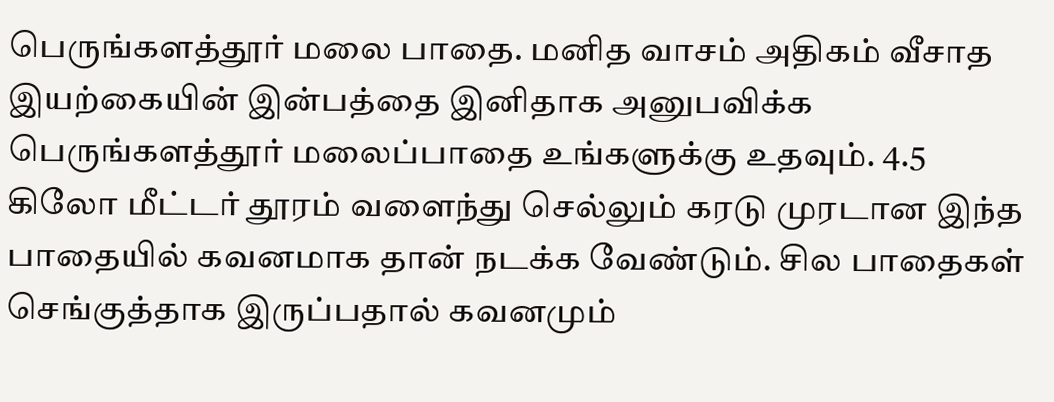பெருங்களத்தூர் மலை பாதை. மனித வாசம் அதிகம் வீசாத இயற்கையின் இன்பத்தை இனிதாக அனுபவிக்க பெருங்களத்தூர் மலைப்பாதை உங்களுக்கு உதவும். 4.5 கிலோ மீட்டர் தூரம் வளைந்து செல்லும் கரடு முரடான இந்த பாதையில் கவனமாக தான் நடக்க வேண்டும். சில பாதைகள் செங்குத்தாக இருப்பதால் கவனமும்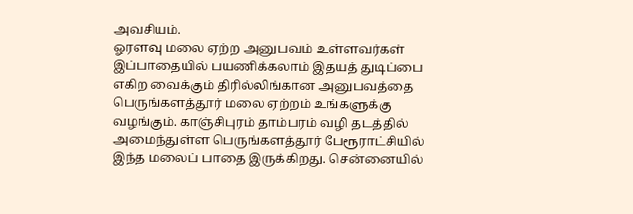அவசியம்.
ஓரளவு மலை ஏற்ற அனுபவம் உள்ளவர்கள் இப்பாதையில் பயணிக்கலாம் இதயத் துடிப்பை எகிற வைக்கும் திரில்லிங்கான அனுபவத்தை பெருங்களத்தூர் மலை ஏற்றம் உங்களுக்கு வழங்கும். காஞ்சிபுரம் தாம்பரம் வழி தடத்தில் அமைந்துள்ள பெருங்களத்தூர் பேரூராட்சியில் இந்த மலைப் பாதை இருக்கிறது. சென்னையில்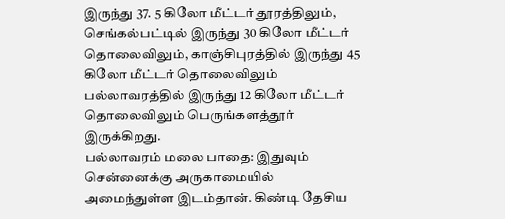இருந்து 37. 5 கிலோ மீட்டர் தூரத்திலும், செங்கல்பட்டில் இருந்து 30 கிலோ மீட்டர் தொலைவிலும், காஞ்சிபுரத்தில் இருந்து 45 கிலோ மீட்டர் தொலைவிலும் பல்லாவரத்தில் இருந்து 12 கிலோ மீட்டர் தொலைவிலும் பெருங்களத்தூர் இருக்கிறது.
பல்லாவரம் மலை பாதை: இதுவும் சென்னைக்கு அருகாமையில் அமைந்துள்ள இடம்தான். கிண்டி தேசிய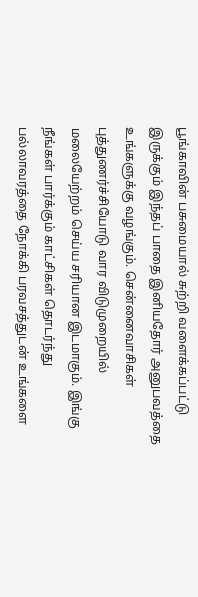பூங்காவின் பசுமையால் சுற்றி வளைக்கப்பட்டு இருக்கும் இந்தப் பாதை இனியதோர் அனுபவத்தை உங்களுக்கு வழங்கும். சென்னைவாசிகள் புத்துணர்ச்சியோடு வார விடுமுறையில் மலையேற்றம் செய்ய சரியான இடமாகும். இங்கு நீங்கள் பார்க்கும் காட்சிகள் தொடர்ந்து பல்லாவரத்தை நோக்கி பரவசத்துடன் உங்களை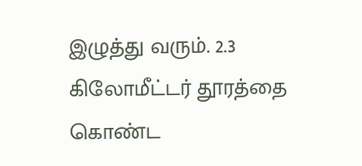இழுத்து வரும். 2.3 கிலோமீட்டர் தூரத்தை கொண்ட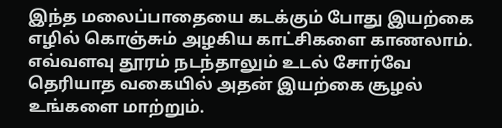இந்த மலைப்பாதையை கடக்கும் போது இயற்கை எழில் கொஞ்சும் அழகிய காட்சிகளை காணலாம். எவ்வளவு தூரம் நடந்தாலும் உடல் சோர்வே தெரியாத வகையில் அதன் இயற்கை சூழல் உங்களை மாற்றும்.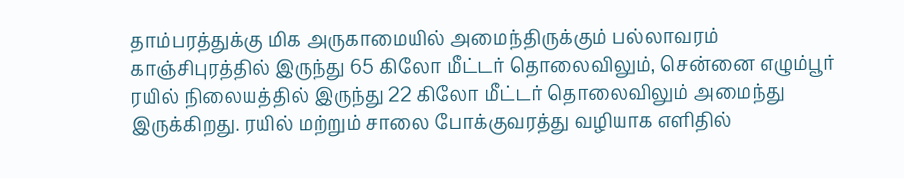தாம்பரத்துக்கு மிக அருகாமையில் அமைந்திருக்கும் பல்லாவரம் காஞ்சிபுரத்தில் இருந்து 65 கிலோ மீட்டர் தொலைவிலும், சென்னை எழும்பூர் ரயில் நிலையத்தில் இருந்து 22 கிலோ மீட்டர் தொலைவிலும் அமைந்து இருக்கிறது. ரயில் மற்றும் சாலை போக்குவரத்து வழியாக எளிதில்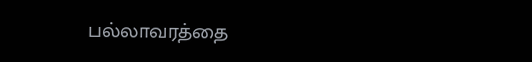பல்லாவரத்தை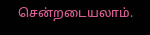சென்றடையலாம்.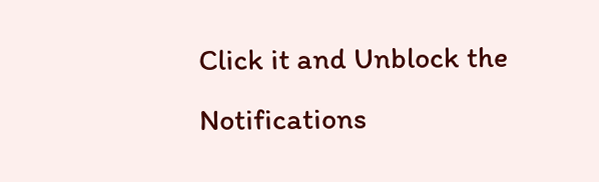Click it and Unblock the Notifications